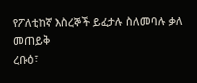የፖለቲከኛ እስረኞች ይፈታሉ ስለመባሉ ቃለ መጠይቅ
ረቡዕ፣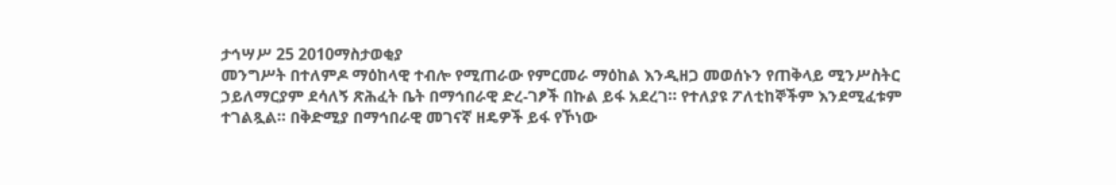ታኅሣሥ 25 2010ማስታወቂያ
መንግሥት በተለምዶ ማዕከላዊ ተብሎ የሚጠራው የምርመራ ማዕከል እንዲዘጋ መወሰኑን የጠቅላይ ሚንሥስትር ኃይለማርያም ደሳለኝ ጽሕፈት ቤት በማኅበራዊ ድረ-ገፆች በኩል ይፋ አደረገ። የተለያዩ ፖለቲከኞችም እንደሚፈቱም ተገልጿል። በቅድሚያ በማኅበራዊ መገናኛ ዘዴዎች ይፋ የኾነው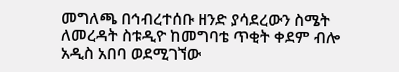መግለጫ በኅብረተሰቡ ዘንድ ያሳደረውን ስሜት ለመረዳት ስቱዲዮ ከመግባቴ ጥቂት ቀደም ብሎ አዲስ አበባ ወደሚገኘው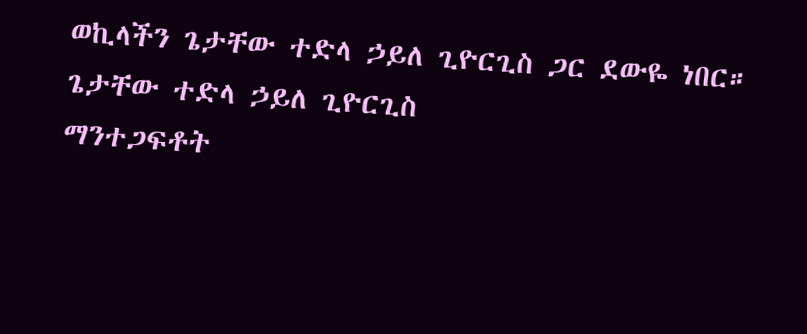ወኪላችን ጌታቸው ተድላ ኃይለ ጊዮርጊስ ጋር ደውዬ ነበር።
ጌታቸው ተድላ ኃይለ ጊዮርጊስ
ማንተጋፍቶት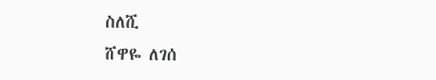ስለሺ
ሸዋዬ ለገሰ